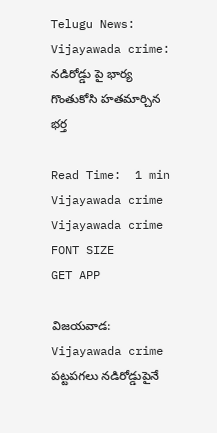Telugu News: Vijayawada crime: నడిరోడ్డు పై భార్య గొంతుకోసి హతమార్చిన భర్త

Read Time:  1 min
Vijayawada crime
Vijayawada crime
FONT SIZE
GET APP

విజయవాడ: Vijayawada crime పట్టపగలు నడిరోడ్డుపైనే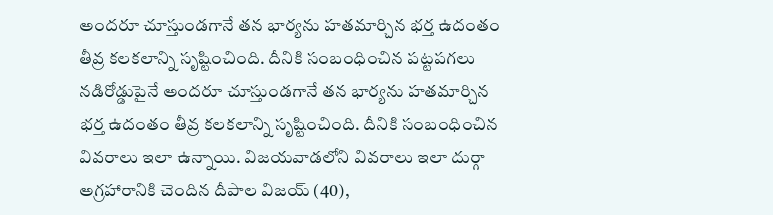అందరూ చూస్తుండగానే తన భార్యను హతమార్చిన భర్త ఉదంతం తీవ్ర కలకలాన్ని సృష్టించింది. దీనికి సంబంధించిన పట్టపగలు నడిరోడ్డుపైనే అందరూ చూస్తుండగానే తన భార్యను హతమార్చిన భర్త ఉదంతం తీవ్ర కలకలాన్ని సృష్టించింది. దీనికి సంబంధించిన వివరాలు ఇలా ఉన్నాయి. విజయవాడలోని వివరాలు ఇలా దుర్గా అగ్రహారానికి చెందిన దీపాల విజయ్ (40),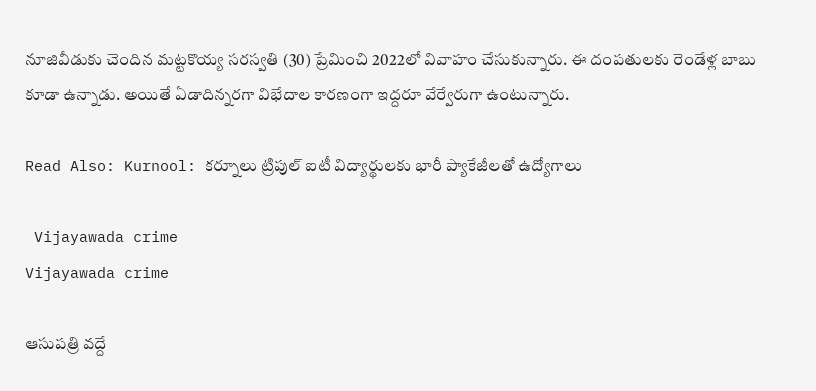నూజివీడుకు చెందిన మట్టకొయ్య సరస్వతి (30) ప్రేమించి 2022లో వివాహం చేసుకున్నారు. ఈ దంపతులకు రెండేళ్ల బాబు కూడా ఉన్నాడు. అయితే ఏడాదిన్నరగా విభేదాల కారణంగా ఇద్దరూ వేర్వేరుగా ఉంటున్నారు.

Read Also: Kurnool: కర్నూలు ట్రిపుల్ ఐటీ విద్యార్థులకు భారీ ప్యాకేజీలతో ఉద్యోగాలు

 Vijayawada crime
Vijayawada crime

ఆసుపత్రి వద్దే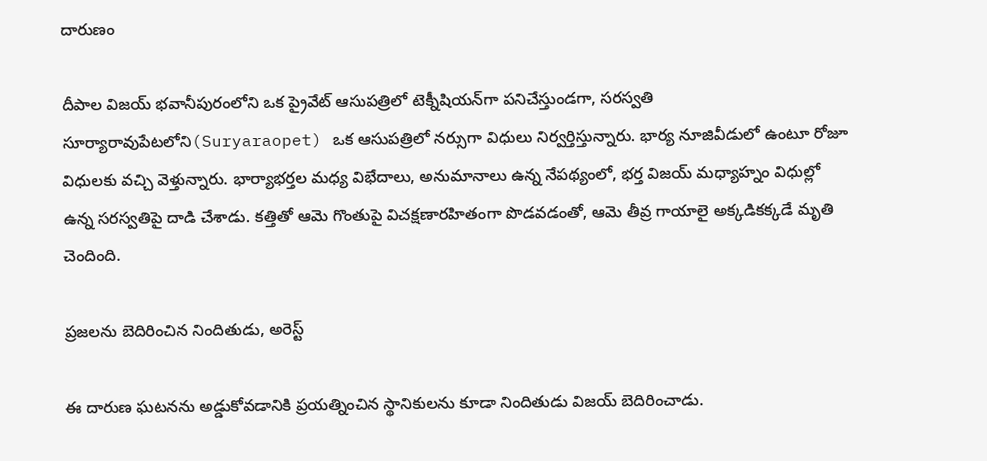దారుణం

దీపాల విజయ్ భవానీపురంలోని ఒక ప్రైవేట్ ఆసుపత్రిలో టెక్నీషియన్‌గా పనిచేస్తుండగా, సరస్వతి సూర్యారావుపేటలోని(Suryaraopet) ఒక ఆసుపత్రిలో నర్సుగా విధులు నిర్వర్తిస్తున్నారు. భార్య నూజివీడులో ఉంటూ రోజూ విధులకు వచ్చి వెళ్తున్నారు. భార్యాభర్తల మధ్య విభేదాలు, అనుమానాలు ఉన్న నేపథ్యంలో, భర్త విజయ్ మధ్యాహ్నం విధుల్లో ఉన్న సరస్వతిపై దాడి చేశాడు. కత్తితో ఆమె గొంతుపై విచక్షణారహితంగా పొడవడంతో, ఆమె తీవ్ర గాయాలై అక్కడికక్కడే మృతి చెందింది.

ప్రజలను బెదిరించిన నిందితుడు, అరెస్ట్

ఈ దారుణ ఘటనను అడ్డుకోవడానికి ప్రయత్నించిన స్థానికులను కూడా నిందితుడు విజయ్ బెదిరించాడు.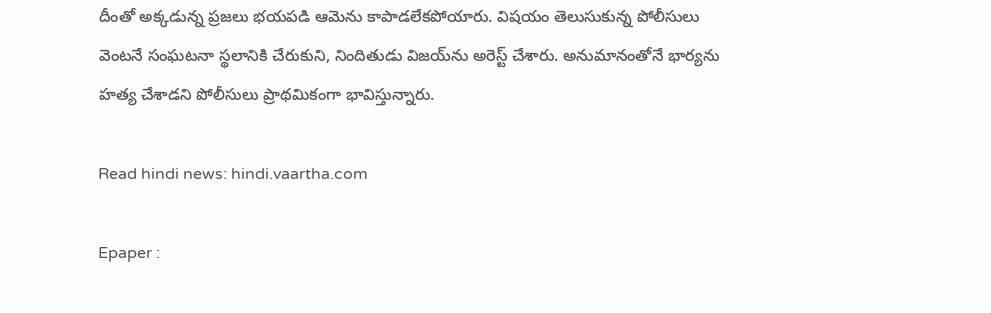దీంతో అక్కడున్న ప్రజలు భయపడి ఆమెను కాపాడలేకపోయారు. విషయం తెలుసుకున్న పోలీసులు వెంటనే సంఘటనా స్థలానికి చేరుకుని, నిందితుడు విజయ్‌ను అరెస్ట్ చేశారు. అనుమానంతోనే భార్యను హత్య చేశాడని పోలీసులు ప్రాథమికంగా భావిస్తున్నారు.

Read hindi news: hindi.vaartha.com

Epaper :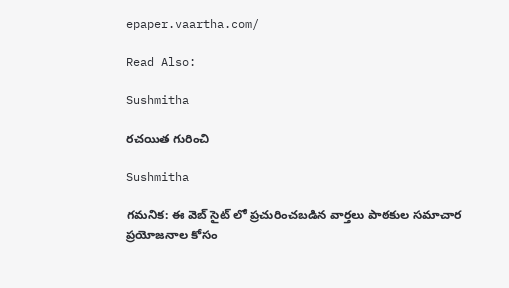epaper.vaartha.com/

Read Also:

Sushmitha

రచయిత గురించి

Sushmitha

గమనిక: ఈ వెబ్ సైట్ లో ప్రచురించబడిన వార్తలు పాఠకుల సమాచార ప్రయోజనాల కోసం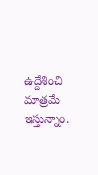ఉద్దేశించి మాత్రమే ఇస్తున్నాం.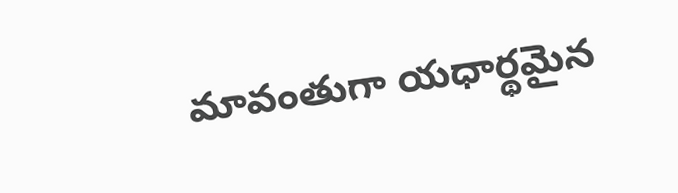మావంతుగా యధార్థమైన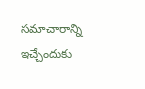సమాచారాన్ని ఇచ్చేందుకు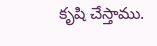కృషి చేస్తాము.